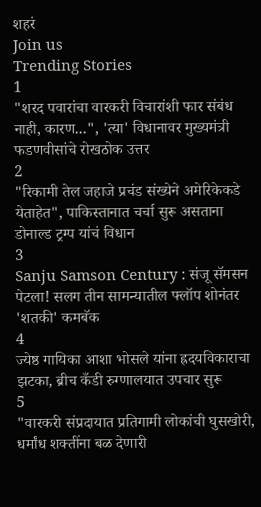शहरं
Join us
Trending Stories
1
"शरद पवारांचा वारकरी विचारांशी फार संबंध नाही, कारण...", 'त्या' विधानावर मुख्यमंत्री फडणवीसांचे रोखठोक उत्तर
2
"रिकामी तेल जहाजे प्रचंड संख्येने अमेरिकेकडे येताहेत", पाकिस्तानात चर्चा सुरू असताना डोनाल्ड ट्रम्प यांचं विधान
3
Sanju Samson Century : संजू सॅमसन पेटला! सलग तीन सामन्यातील फ्लॉप शोनंतर 'शतकी' कमबॅक
4
ज्येष्ठ गायिका आशा भोसले यांना ह्रदयविकाराचा झटका, ब्रीच कँडी रुग्णालयात उपचार सुरू
5
"वारकरी संप्रदायात प्रतिगामी लोकांची घुसखोरी, धर्मांध शक्तींना बळ देणारी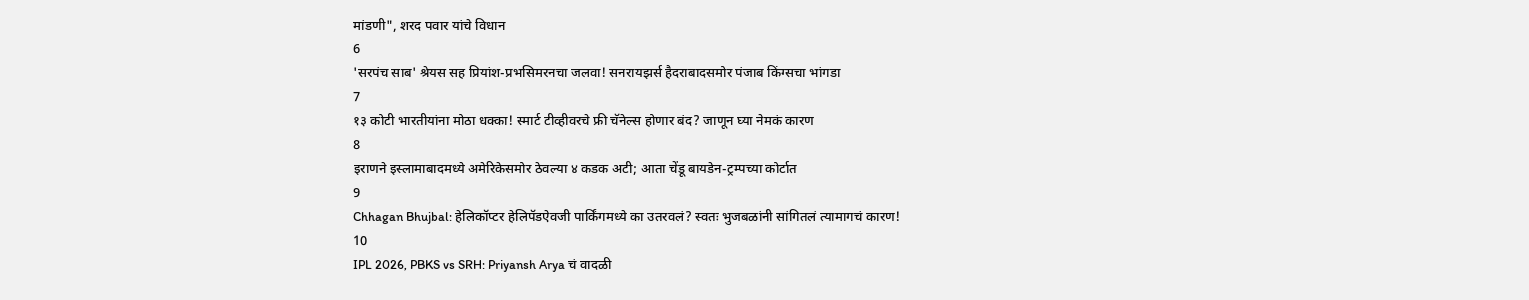मांडणी", शरद पवार यांचे विधान
6
'सरपंच साब' श्रेयस सह प्रियांश-प्रभसिमरनचा जलवा! सनरायझर्स हैदराबादसमोर पंजाब किंग्सचा भांगडा
7
१३ कोटी भारतीयांना मोठा धक्का! स्मार्ट टीव्हीवरचे फ्री चॅनेल्स होणार बंद? जाणून घ्या नेमकं कारण
8
इराणने इस्लामाबादमध्ये अमेरिकेसमोर ठेवल्या ४ कडक अटी; आता चेंडू बायडेन-ट्रम्पच्या कोर्टात
9
Chhagan Bhujbal: हेलिकॉप्टर हेलिपॅडऐवजी पार्किंगमध्ये का उतरवलं? स्वतः भुजबळांनी सांगितलं त्यामागचं कारण!
10
IPL 2026, PBKS vs SRH: Priyansh Arya चं वादळी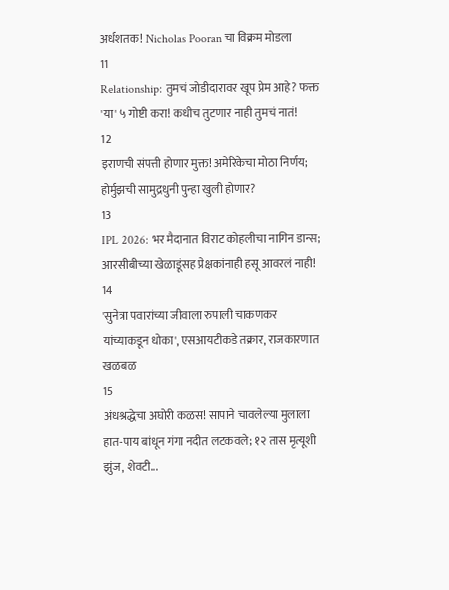अर्धशतक! Nicholas Pooran चा विक्रम मोडला
11
Relationship: तुमचं जोडीदारावर खूप प्रेम आहे? फक्त 'या' ५ गोष्टी करा! कधीच तुटणार नाही तुमचं नातं!
12
इराणची संपत्ती होणार मुक्त! अमेरिकेचा मोठा निर्णय; होर्मुझची सामुद्रधुनी पुन्हा खुली होणार?
13
IPL 2026: भर मैदानात विराट कोहलीचा नागिन डान्स; आरसीबीच्या खेळाडूंसह प्रेक्षकांनाही हसू आवरलं नाही!
14
'सुनेत्रा पवारांच्या जीवाला रुपाली चाकणकर यांच्याकडून धोका', एसआयटीकडे तक्रार, राजकारणात खळबळ
15
अंधश्रद्धेचा अघोरी कळस! सापाने चावलेल्या मुलाला हात-पाय बांधून गंगा नदीत लटकवले; १२ तास मृत्यूशी झुंज, शेवटी...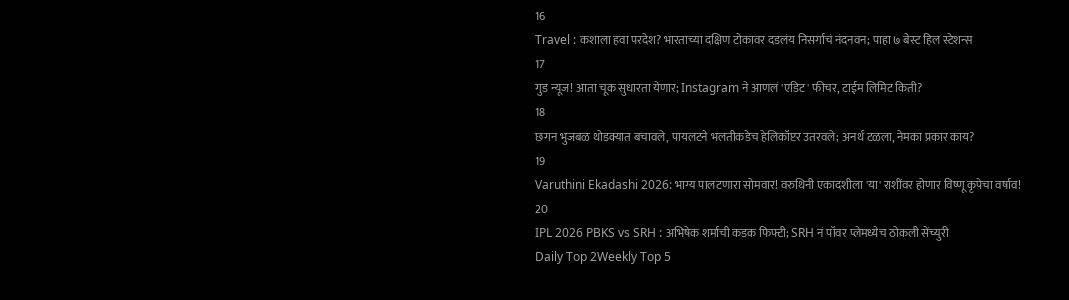16
Travel : कशाला हवा परदेश? भारताच्या दक्षिण टोकावर दडलंय निसर्गाचं नंदनवन; पाहा ७ बेस्ट हिल स्टेशन्स
17
गुड न्यूज! आता चूक सुधारता येणार; Instagram ने आणलं 'एडिट' फीचर, टाईम लिमिट किती?
18
छगन भुजबळ थोडक्यात बचावले, पायलटने भलतीकडेच हेलिकॉप्टर उतरवले; अनर्थ टळला, नेमका प्रकार काय?
19
Varuthini Ekadashi 2026: भाग्य पालटणारा सोमवार! वरुथिनी एकादशीला 'या' राशींवर होणार विष्णू कृपेचा वर्षाव!
20
IPL 2026 PBKS vs SRH : अभिषेक शर्माची कडक फिफ्टी; SRH नं पॉवर प्लेमध्येच ठोकली सेंच्युरी
Daily Top 2Weekly Top 5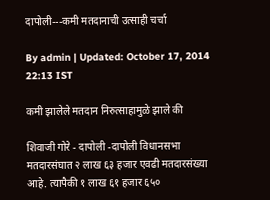दापोली---कमी मतदानाची उत्साही चर्चा

By admin | Updated: October 17, 2014 22:13 IST

कमी झालेले मतदान निरुत्साहामुळे झाले की

शिवाजी गोरे - दापोली -दापोली विधानसभा मतदारसंघात २ लाख ६३ हजार एवढी मतदारसंख्या आहे. त्यापैकी १ लाख ६१ हजार ६५०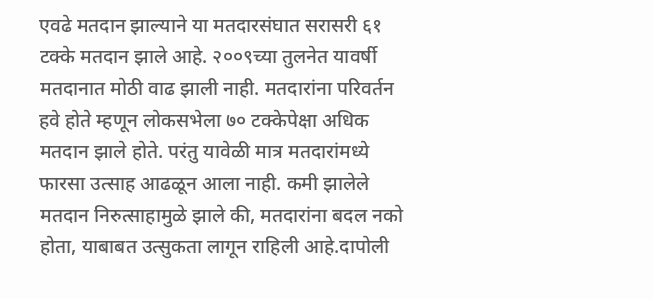एवढे मतदान झाल्याने या मतदारसंघात सरासरी ६१ टक्के मतदान झाले आहे. २००९च्या तुलनेत यावर्षी मतदानात मोठी वाढ झाली नाही. मतदारांना परिवर्तन हवे होते म्हणून लोकसभेला ७० टक्केपेक्षा अधिक मतदान झाले होते. परंतु यावेळी मात्र मतदारांमध्ये फारसा उत्साह आढळून आला नाही. कमी झालेले मतदान निरुत्साहामुळे झाले की, मतदारांना बदल नको होता, याबाबत उत्सुकता लागून राहिली आहे.दापोली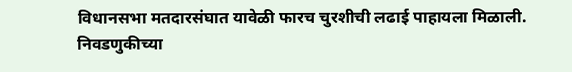विधानसभा मतदारसंघात यावेळी फारच चुरशीची लढाई पाहायला मिळाली. निवडणुकीच्या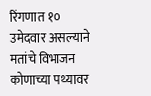रिंगणात १० उमेदवार असल्याने मतांचे विभाजन कोणाच्या पथ्यावर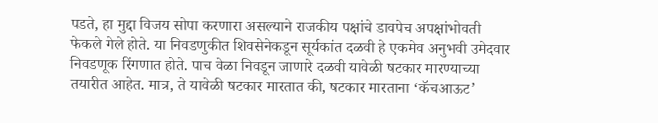पडते, हा मुद्दा विजय सोपा करणारा असल्याने राजकीय पक्षांचे डावपेच अपक्षांभोवती फेकले गेले होते. या निवडणुकीत शिवसेनेकडून सूर्यकांत दळवी हे एकमेव अनुभवी उमेदवार निवडणूक रिंगणात होते. पाच वेळा निवडून जाणारे दळवी यावेळी षटकार मारण्याच्या तयारीत आहेत. मात्र, ते यावेळी षटकार मारतात की, षटकार मारताना ‘कॅचआऊट’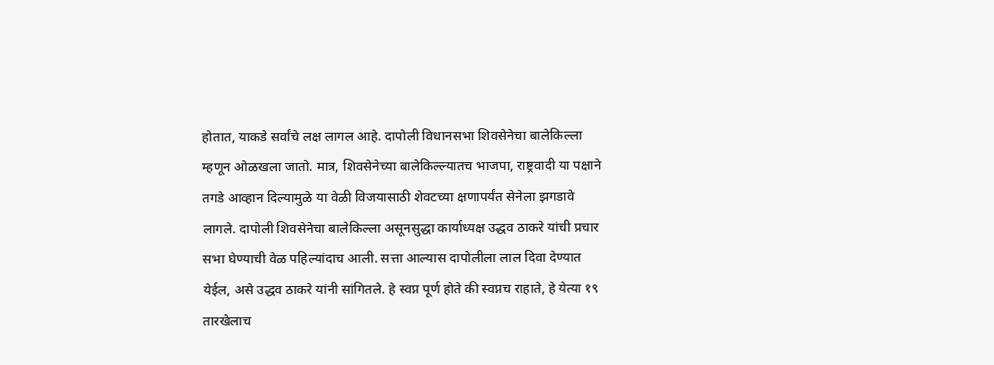होतात, याकडे सर्वांचे लक्ष लागल आहे. दापोली विधानसभा शिवसेनेचा बालेकिल्ला म्हणून ओळखला जातो. मात्र, शिवसेनेच्या बालेकिल्ल्यातच भाजपा, राष्ट्रवादी या पक्षाने तगडे आव्हान दिल्यामुळे या वेळी विजयासाठी शेवटच्या क्षणापर्यंत सेनेला झगडावे लागले. दापोली शिवसेनेचा बालेकिल्ला असूनसुद्धा कार्याध्यक्ष उद्धव ठाकरे यांची प्रचार सभा घेण्याची वेळ पहिल्यांदाच आली. सत्ता आल्यास दापोलीला लाल दिवा देण्यात येईल, असे उद्धव ठाकरे यांनी सांगितले. हे स्वप्न पूर्ण होते की स्वप्नच राहाते, हे येत्या १९ तारखेलाच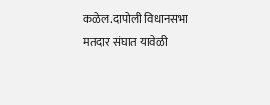कळेल.दापोली विधानसभा मतदार संघात यावेळी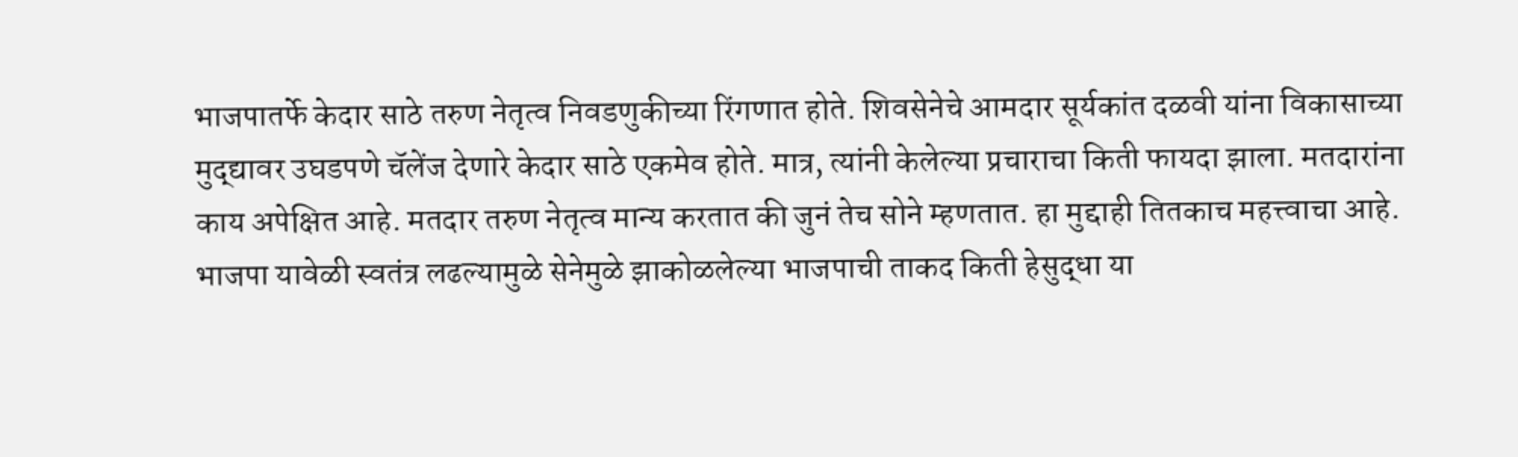भाजपातर्फे केदार साठे तरुण नेतृत्व निवडणुकीच्या रिंगणात होते. शिवसेनेचे आमदार सूर्यकांत दळवी यांना विकासाच्या मुद्द्यावर उघडपणे चॅलेंज देणारे केदार साठे एकमेव होते. मात्र, त्यांनी केलेल्या प्रचाराचा किती फायदा झाला. मतदारांना काय अपेक्षित आहे. मतदार तरुण नेतृत्व मान्य करतात की जुनं तेच सोने म्हणतात. हा मुद्दाही तितकाच महत्त्वाचा आहे. भाजपा यावेळी स्वतंत्र लढल्यामुळे सेनेमुळे झाकोळलेल्या भाजपाची ताकद किती हेसुद्धा या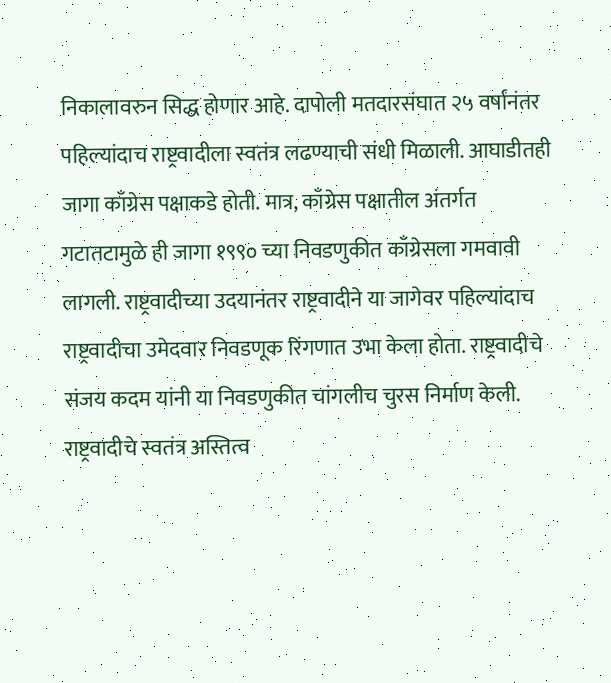निकालावरुन सिद्ध होणार आहे. दापोली मतदारसंघात २५ वर्षांनंतर पहिल्यांदाच राष्ट्रवादीला स्वतंत्र लढण्याची संधी मिळाली. आघाडीतही जागा काँग्रेस पक्षाकडे होती. मात्र, काँग्रेस पक्षातील अंतर्गत गटातटामुळे ही जागा १९९० च्या निवडणुकीत काँग्रेसला गमवावी लागली. राष्ट्रवादीच्या उदयानंतर राष्ट्रवादीने या जागेवर पहिल्यांदाच राष्ट्रवादीचा उमेदवार निवडणूक रिंगणात उभा केला होता. राष्ट्रवादीचे संजय कदम यांनी या निवडणुकीत चांगलीच चुरस निर्माण केली. राष्ट्रवादीचे स्वतंत्र अस्तित्व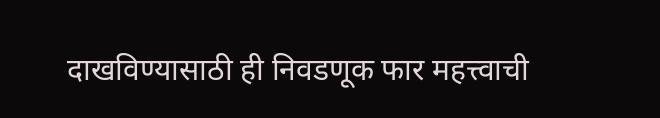दाखविण्यासाठी ही निवडणूक फार महत्त्वाची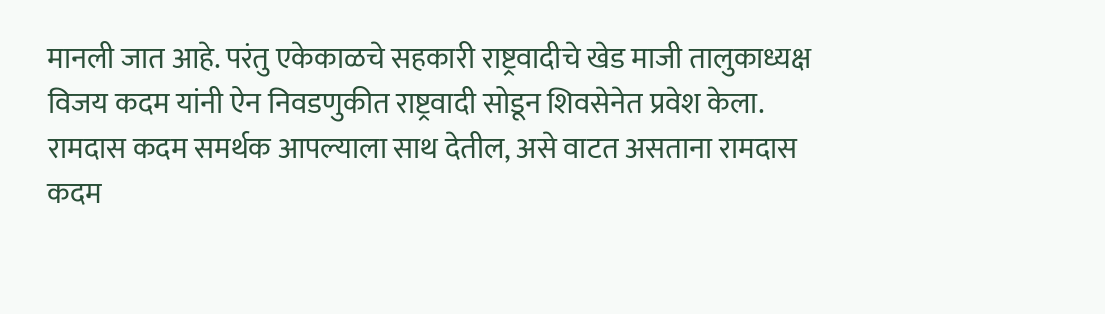मानली जात आहे. परंतु एकेकाळचे सहकारी राष्ट्रवादीचे खेड माजी तालुकाध्यक्ष विजय कदम यांनी ऐन निवडणुकीत राष्ट्रवादी सोडून शिवसेनेत प्रवेश केला. रामदास कदम समर्थक आपल्याला साथ देतील, असे वाटत असताना रामदास कदम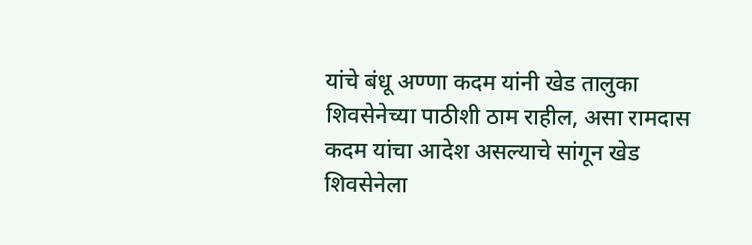यांचे बंधू अण्णा कदम यांनी खेड तालुका शिवसेनेच्या पाठीशी ठाम राहील, असा रामदास कदम यांचा आदेश असल्याचे सांगून खेड शिवसेनेला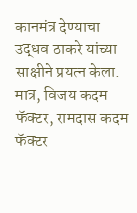कानमंत्र देण्याचा उद्धव ठाकरे यांच्या साक्षीने प्रयत्न केला. मात्र, विजय कदम फॅक्टर, रामदास कदम फॅक्टर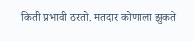किती प्रभावी ठरतो. मतदार कोणाला झुकते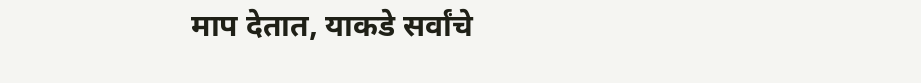माप देतात, याकडे सर्वांचे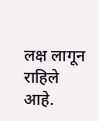लक्ष लागून राहिले आहे.